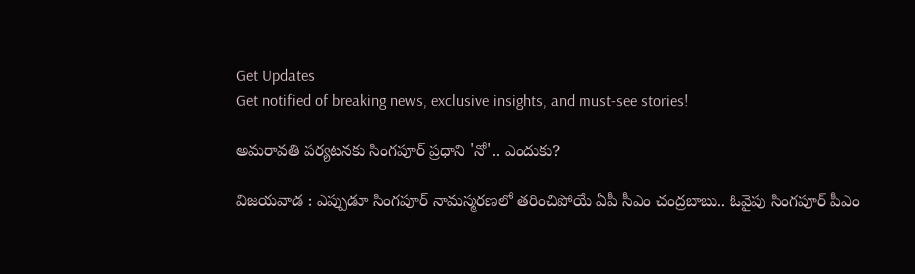Get Updates
Get notified of breaking news, exclusive insights, and must-see stories!

అమరావతి పర్యటనకు సింగపూర్ ప్రధాని 'నో'.. ఎందుకు?

విజయవాడ : ఎప్పుడూ సింగపూర్ నామస్మరణలో తరించిపోయే ఏపీ సీఎం చంద్రబాబు.. ఓవైపు సింగపూర్ పీఎం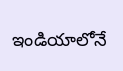ఇండియాలోనే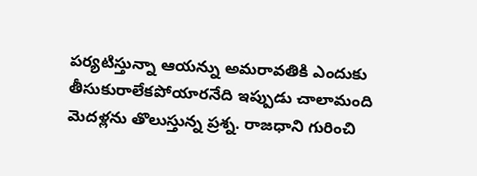పర్యటిస్తున్నా ఆయన్ను అమరావతికి ఎందుకు తీసుకురాలేకపోయారనేది ఇప్పుడు చాలామంది మెదళ్లను తొలుస్తున్న ప్రశ్న. రాజధాని గురించి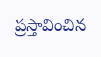ప్రస్తావించిన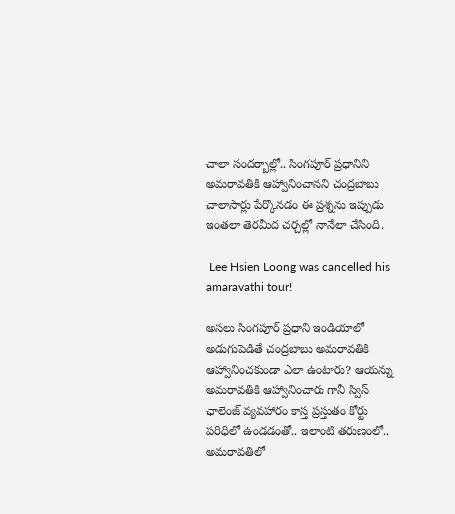చాలా సందర్బాల్లో.. సింగపూర్ ప్రధానిని అమరావతికి ఆహ్వానించానని చంద్రబాబు చాలాసార్లు పేర్కొనడం ఈ ప్రశ్నను ఇప్పుడు ఇంతలా తెరమీద చర్చల్లో నానేలా చేసింది.

 Lee Hsien Loong was cancelled his amaravathi tour!

అసలు సింగపూర్ ప్రధాని ఇండియాలో అడుగుపెడితే చంద్రబాబు అమరావతికి ఆహ్వానించకుండా ఎలా ఉంటారు? ఆయన్ను అమరావతికి ఆహ్వానించారు గానీ స్విస్ ఛాలెంజ్ వ్యవహారం కాస్త ప్రస్తుతం కోర్టు పరిధిలో ఉండడంతో.. ఇలాంటి తరుణంలో.. అమరావతిలో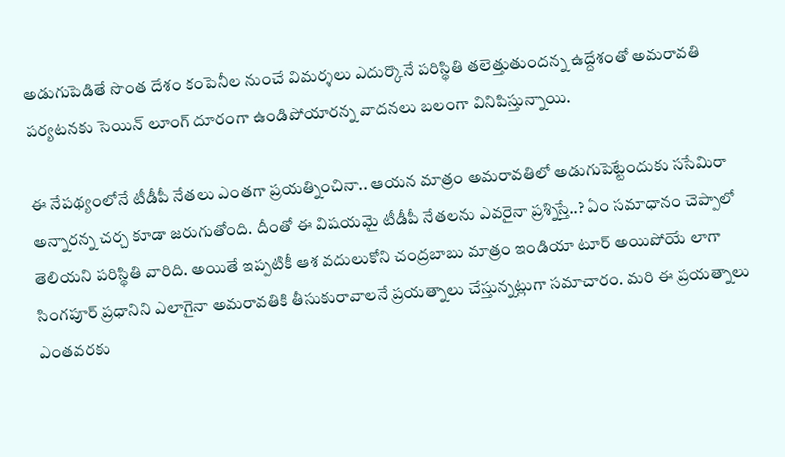అడుగుపెడితే సొంత దేశం కంపెనీల నుంచే విమర్శలు ఎదుర్కొనే పరిస్థితి తలెత్తుతుందన్న ఉద్దేశంతో అమరావతి పర్యటనకు సెయిన్ లూంగ్ దూరంగా ఉండిపోయారన్న వాదనలు బలంగా వినిపిస్తున్నాయి.

ఈ నేపథ్యంలోనే టీడీపీ నేతలు ఎంతగా ప్రయత్నించినా.. ఆయన మాత్రం అమరావతిలో అడుగుపెట్టేందుకు ససేమిరా అన్నారన్న చర్చ కూడా జరుగుతోంది. దీంతో ఈ విషయమై టీడీపీ నేతలను ఎవరైనా ప్రశ్నిస్తే..? ఏం సమాధానం చెప్పాలో తెలియని పరిస్థితి వారిది. అయితే ఇప్పటికీ ఆశ వదులుకోని చంద్రబాబు మాత్రం ఇండియా టూర్ అయిపోయే లాగా సింగపూర్ ప్రధానిని ఎలాగైనా అమరావతికి తీసుకురావాలనే ప్రయత్నాలు చేస్తున్నట్లుగా సమాచారం. మరి ఈ ప్రయత్నాలు ఎంతవరకు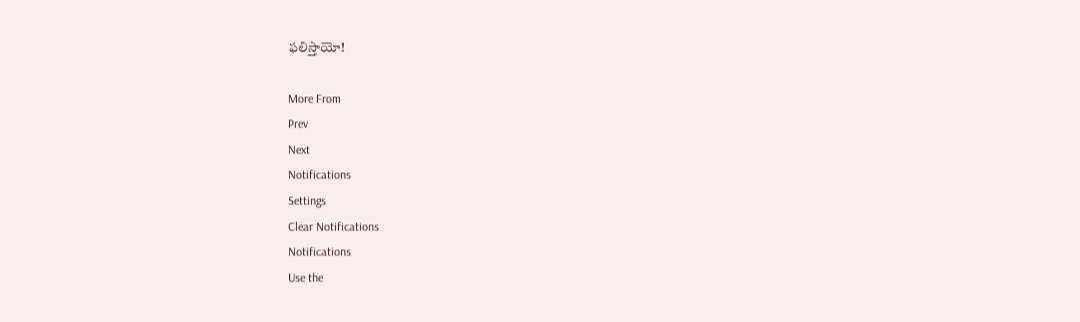ఫలిస్తాయో!

More From
Prev
Next
Notifications
Settings
Clear Notifications
Notifications
Use the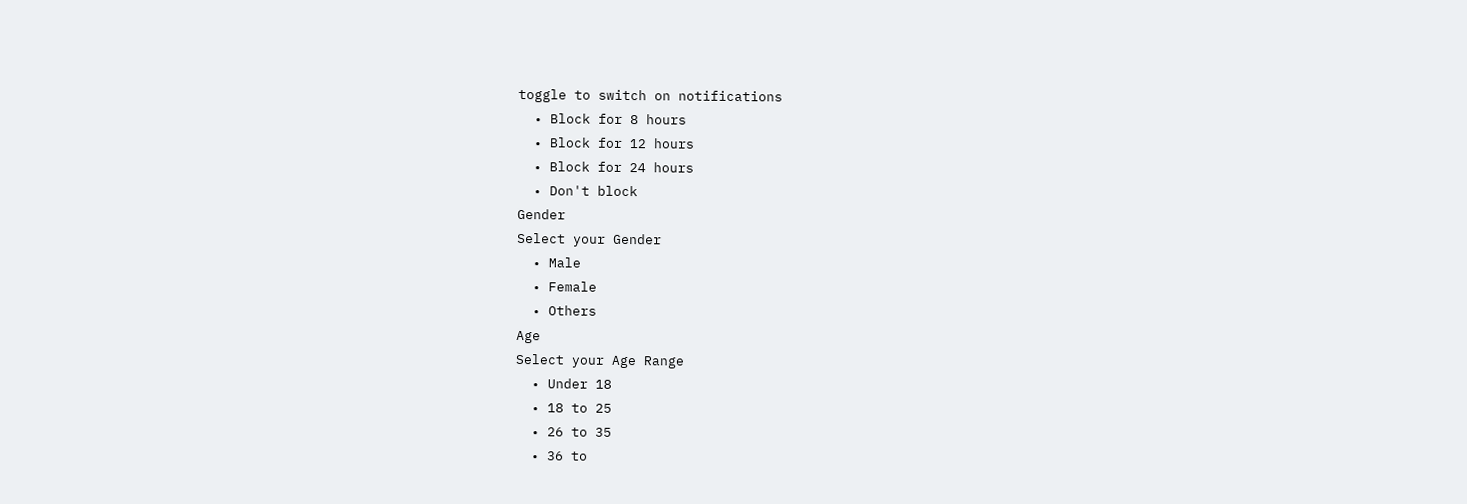toggle to switch on notifications
  • Block for 8 hours
  • Block for 12 hours
  • Block for 24 hours
  • Don't block
Gender
Select your Gender
  • Male
  • Female
  • Others
Age
Select your Age Range
  • Under 18
  • 18 to 25
  • 26 to 35
  • 36 to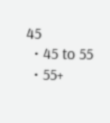45
  • 45 to 55
  • 55+